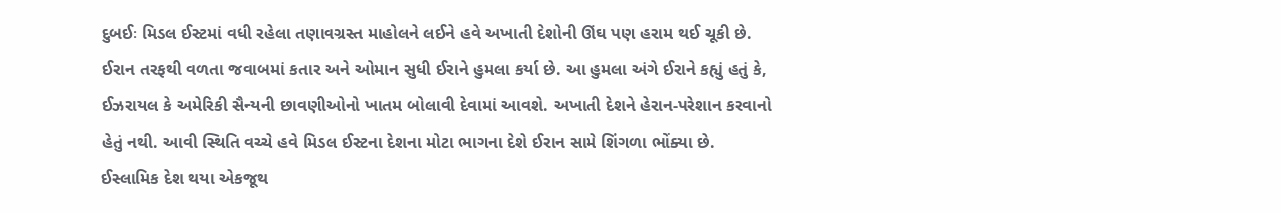દુબઈઃ મિડલ ઈસ્ટમાં વધી રહેલા તણાવગ્રસ્ત માહોલને લઈને હવે અખાતી દેશોની ઊંઘ પણ હરામ થઈ ચૂકી છે. ઈરાન તરફથી વળતા જવાબમાં કતાર અને ઓમાન સુધી ઈરાને હુમલા કર્યા છે. આ હુમલા અંગે ઈરાને કહ્યું હતું કે, ઈઝરાયલ કે અમેરિકી સૈન્યની છાવણીઓનો ખાતમ બોલાવી દેવામાં આવશે. અખાતી દેશને હેરાન-પરેશાન કરવાનો હેતું નથી. આવી સ્થિતિ વચ્ચે હવે મિડલ ઈસ્ટના દેશના મોટા ભાગના દેશે ઈરાન સામે શિંગળા ભોંક્યા છે.
ઈસ્લામિક દેશ થયા એકજૂથ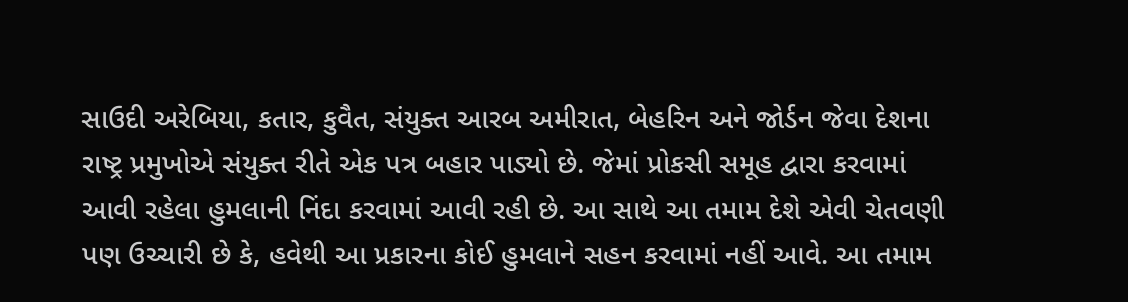સાઉદી અરેબિયા, કતાર, કુવૈત, સંયુક્ત આરબ અમીરાત, બેહરિન અને જોર્ડન જેવા દેશના રાષ્ટ્ર પ્રમુખોએ સંયુક્ત રીતે એક પત્ર બહાર પાડ્યો છે. જેમાં પ્રોકસી સમૂહ દ્વારા કરવામાં આવી રહેલા હુમલાની નિંદા કરવામાં આવી રહી છે. આ સાથે આ તમામ દેશે એવી ચેતવણી પણ ઉચ્ચારી છે કે, હવેથી આ પ્રકારના કોઈ હુમલાને સહન કરવામાં નહીં આવે. આ તમામ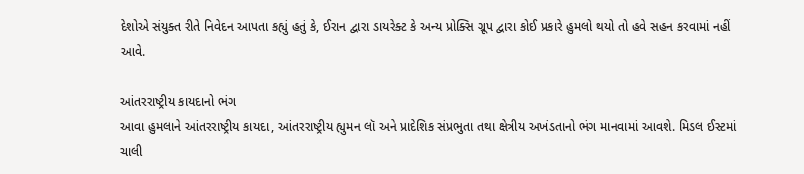દેશોએ સંયુક્ત રીતે નિવેદન આપતા કહ્યું હતું કે, ઈરાન દ્વારા ડાયરેક્ટ કે અન્ય પ્રોક્સિ ગ્રૂપ દ્વારા કોઈ પ્રકારે હુમલો થયો તો હવે સહન કરવામાં નહીં આવે.

આંતરરાષ્ટ્રીય કાયદાનો ભંગ
આવા હુમલાને આંતરરાષ્ટ્રીય કાયદા, આંતરરાષ્ટ્રીય હ્યુમન લૉ અને પ્રાદેશિક સંપ્રભુતા તથા ક્ષેત્રીય અખંડતાનો ભંગ માનવામાં આવશે. મિડલ ઈસ્ટમાં ચાલી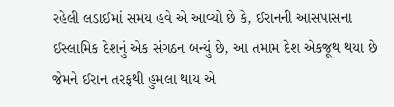રહેલી લડાઈમાં સમય હવે એ આવ્યો છે કે, ઈરાનની આસપાસના ઈસ્લામિક દેશનું એક સંગઠન બન્યું છે, આ તમામ દેશ એકજૂથ થયા છે જેમને ઈરાન તરફથી હુમલા થાય એ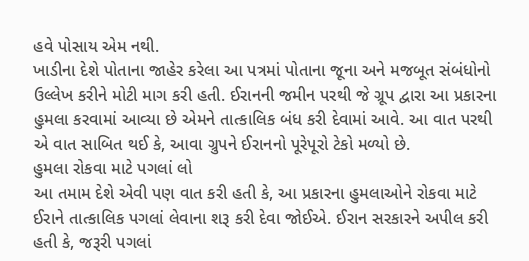હવે પોસાય એમ નથી.
ખાડીના દેશે પોતાના જાહેર કરેલા આ પત્રમાં પોતાના જૂના અને મજબૂત સંબંધોનો ઉલ્લેખ કરીને મોટી માગ કરી હતી. ઈરાનની જમીન પરથી જે ગ્રૂપ દ્વારા આ પ્રકારના હુમલા કરવામાં આવ્યા છે એમને તાત્કાલિક બંધ કરી દેવામાં આવે. આ વાત પરથી એ વાત સાબિત થઈ કે, આવા ગ્રુપને ઈરાનનો પૂરેપૂરો ટેકો મળ્યો છે.
હુમલા રોકવા માટે પગલાં લો
આ તમામ દેશે એવી પણ વાત કરી હતી કે, આ પ્રકારના હુમલાઓને રોકવા માટે ઈરાને તાત્કાલિક પગલાં લેવાના શરૂ કરી દેવા જોઈએ. ઈરાન સરકારને અપીલ કરી હતી કે, જરૂરી પગલાં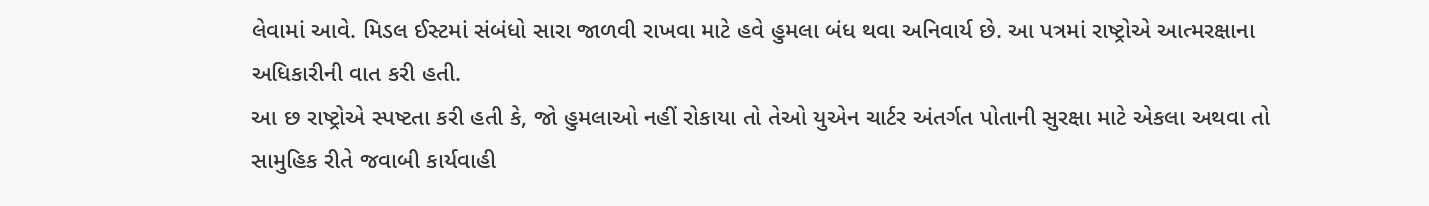લેવામાં આવે. મિડલ ઈસ્ટમાં સંબંધો સારા જાળવી રાખવા માટે હવે હુમલા બંધ થવા અનિવાર્ય છે. આ પત્રમાં રાષ્ટ્રોએ આત્મરક્ષાના અધિકારીની વાત કરી હતી.
આ છ રાષ્ટ્રોએ સ્પષ્ટતા કરી હતી કે, જો હુમલાઓ નહીં રોકાયા તો તેઓ યુએન ચાર્ટર અંતર્ગત પોતાની સુરક્ષા માટે એકલા અથવા તો સામુહિક રીતે જવાબી કાર્યવાહી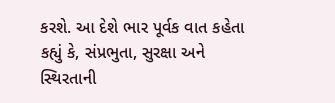કરશે. આ દેશે ભાર પૂર્વક વાત કહેતા કહ્યું કે, સંપ્રભુતા, સુરક્ષા અને સ્થિરતાની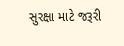સુરક્ષા માટે જરૂરી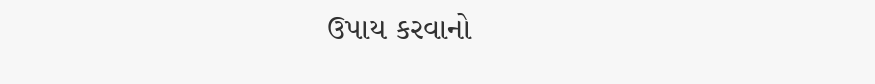ઉપાય કરવાનો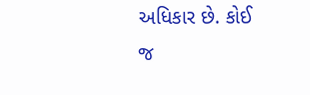અધિકાર છે. કોઈ જ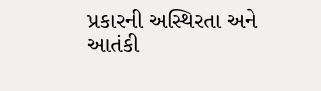પ્રકારની અસ્થિરતા અને આતંકી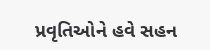પ્રવૃતિઓને હવે સહન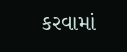કરવામાં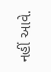નહીં આવે.